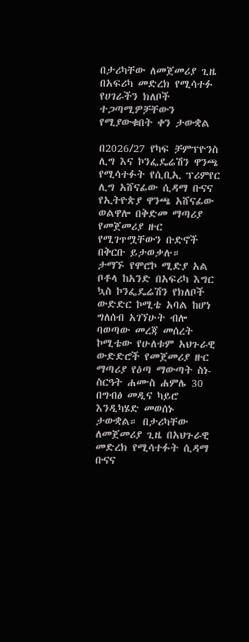በታሪካቸው ለመጀመሪያ ጊዜ በአፍሪካ መድረክ የሚሳተፉ የሀገራችን ክለቦች ተጋጣሚዎቻቸውን የሚያውቁበት ቀን ታውቋል

በ2026/27 የካፍ ቻምፕዮንስ ሊግ እና ኮንፌዴሬሽን ዋንጫ የሚሳተፉት የሲቢኢ ፕሪምየር ሊግ አሸናፊው ሲዳማ ቡናና የኢትዮጵያ ዋንጫ አሸናፊው ወልዋሎ በቅድመ ማጣሪያ የመጀመሪያ ዙር የሚገጥሟቸውን ቡድኖች በቅርቡ ይታወቃሉ።
ታማኙ የሞሮኮ ሚድያ አል ቦቶላ ከአንድ በአፍሪካ እግር ኳስ ኮንፌዴሬሽን የክለቦች ውድድር ኮሚቴ አባል ከሆነ ግለሰብ አገኘሁት ብሎ ባወጣው መረጃ መሰረት ኮሚቴው የሁለቱም አህጉራዊ ውድድሮች የመጀመሪያ ዙር ማጣሪያ የዕጣ ማውጣት ስነ-ስርዓት ሐሙስ ሐምሌ 30 በግብፅ መዲና ካይሮ እንዲካሄድ መወሰኑ ታውቋል። በታሪካቸው ለመጀመሪያ ጊዜ በአህጉራዊ መድረክ የሚሳተፉት ሲዳማ ቡናና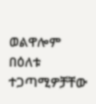ወልዋሎም በዕለቱ ተጋጣሚዎቻቸው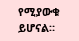የሚያውቁ ይሆናል።